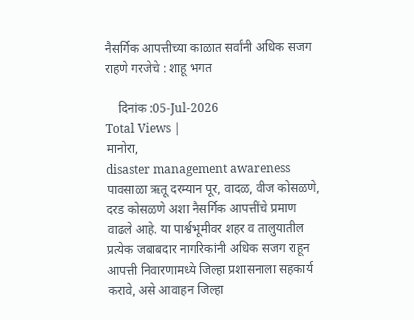नैसर्गिक आपत्तीच्या काळात सर्वांनी अधिक सजग राहणे गरजेचे : शाहू भगत

    दिनांक :05-Jul-2026
Total Views |
मानोरा,
disaster management awareness पावसाळा ऋतू दरम्यान पूर, वादळ, वीज कोसळणे, दरड कोसळणे अशा नैसर्गिक आपत्तींचे प्रमाण वाढले आहे. या पार्श्वभूमीवर शहर व तालुयातील प्रत्येक जबाबदार नागरिकांनी अधिक सजग राहून आपत्ती निवारणामध्ये जिल्हा प्रशासनाला सहकार्य करावे, असे आवाहन जिल्हा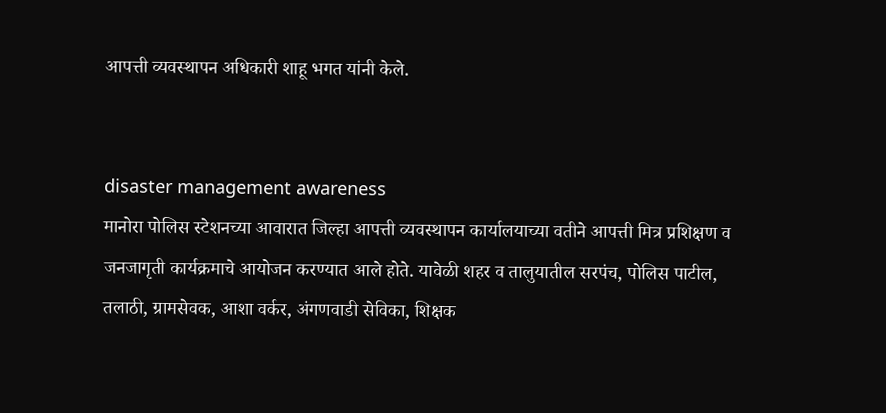आपत्ती व्यवस्थापन अधिकारी शाहू भगत यांनी केले.


disaster management awareness
मानोरा पोलिस स्टेशनच्या आवारात जिल्हा आपत्ती व्यवस्थापन कार्यालयाच्या वतीने आपत्ती मित्र प्रशिक्षण व जनजागृती कार्यक्रमाचे आयोजन करण्यात आले होते. यावेळी शहर व तालुयातील सरपंच, पोलिस पाटील, तलाठी, ग्रामसेवक, आशा वर्कर, अंगणवाडी सेविका, शिक्षक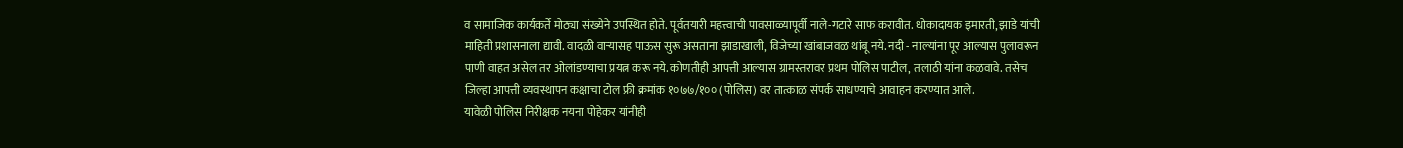व सामाजिक कार्यकर्ते मोठ्या संख्येने उपस्थित होते. पूर्वतयारी महत्त्वाची पावसाळ्यापूर्वी नाले-गटारे साफ करावीत. धोकादायक इमारती, झाडे यांची माहिती प्रशासनाला द्यावी. वादळी वार्‍यासह पाऊस सुरू असताना झाडाखाली, विजेच्या खांबाजवळ थांबू नये. नदी - नाल्यांना पूर आल्यास पुलावरून पाणी वाहत असेल तर ओलांडण्याचा प्रयत्न करू नये. कोणतीही आपत्ती आल्यास ग्रामस्तरावर प्रथम पोलिस पाटील, तलाठी यांना कळवावे. तसेच जिल्हा आपत्ती व्यवस्थापन कक्षाचा टोल फ्री क्रमांक १०७७/१०० (पोलिस) वर तात्काळ संपर्क साधण्याचे आवाहन करण्यात आले.
यावेळी पोलिस निरीक्षक नयना पोहेकर यांनीही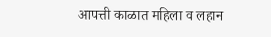आपत्ती काळात महिला व लहान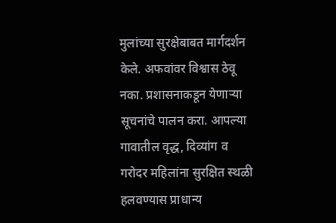मुलांच्या सुरक्षेबाबत मार्गदर्शन केले. अफवांवर विश्वास ठेवू नका. प्रशासनाकडून येणार्‍या सूचनांचे पालन करा. आपल्या गावातील वृद्ध, दिव्यांग व गरोदर महिलांना सुरक्षित स्थळी हलवण्यास प्राधान्य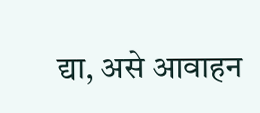द्या, असे आवाहन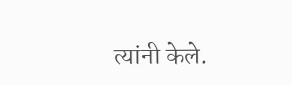त्यांनी केले.